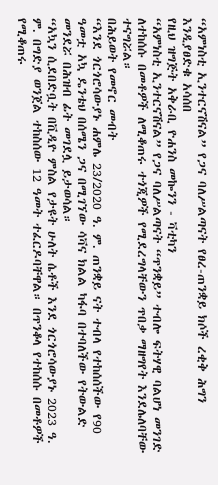“አምነስቲ ኢንተርናሽናል” የጋና ባለሥልጣናት የፀረ-ጠንቋይ ክሶች ረቂቅ ሕግን እንዲያፀድቁ አሳሰበ
የዚህ ዝግጅት አቅራቢ ዮሐንስ መኰንን - ቫቲካን
“አምነስቲ ኢንተርናሽናል” የጋና ባለሥልጣናት “ጥንቋይ” ተብሎ ፍትሃዊ ባልሆነ መንገድ ለተከሰሱ በመቶዎች ለሚቆጠሩ ተጎጂዎች የሚደረግላቸውን ጥበቃ ማዘግየት እንደሌለባቸው ተናግሯል።
በሕይወት የመኖር መብት
“እንደ ጎርጎሮሳውያኑ ሐምሌ 23/2020 ዓ. ም. ጠንቋይ ናት ተብላ የተከሰሰችው የ90 ዓመቷ አኳ ዴንቴህ በሰሜን ጋና በሚገኘው ሳቫና ክልል ካፋባ በተባለችው የትውልድ መንደሯ በሕዝብ ፊት መገደሏ ይታወሳል።
“አኳን ሲደበድቧት በቪዲዮ ምስል የታዩት ሁለት ሴቶች እንደ ጎርጎሮሳውያኑ 2023 ዓ. ም. በግድያ ወንጀል ተከስሰው 12 ዓመት ተፈርዶባቸዋል። በጥንቆላ የተከሰሱ በመቶዎች የሚቆጠሩ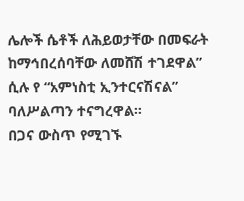ሌሎች ሴቶች ለሕይወታቸው በመፍራት ከማኅበረሰባቸው ለመሸሽ ተገደዋል” ሲሉ የ “አምነስቲ ኢንተርናሽናል” ባለሥልጣን ተናግረዋል።
በጋና ውስጥ የሚገኙ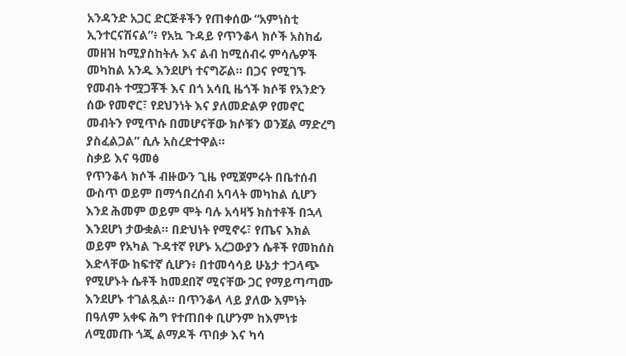አንዳንድ አጋር ድርጅቶችን የጠቀሰው “አምነስቲ ኢንተርናሽናል”፥ የአኳ ጉዳይ የጥንቆላ ክሶች አስከፊ መዘዝ ከሚያስከትሉ እና ልብ ከሚሰብሩ ምሳሌዎች መካከል አንዱ እንደሆነ ተናግሯል። በጋና የሚገኙ የመብት ተሟጋቾች እና በጎ አሳቢ ዜጎች ክሶቹ የአንድን ሰው የመኖር፣ የደህንነት እና ያለመድልዎ የመኖር መብትን የሚጥሱ በመሆናቸው ክሶቹን ወንጀል ማድረግ ያስፈልጋል” ሲሉ አስረድተዋል።
ስቃይ እና ዓመፅ
የጥንቆላ ክሶች ብዙውን ጊዜ የሚጀምሩት በቤተሰብ ውስጥ ወይም በማኅበረሰብ አባላት መካከል ሲሆን እንደ ሕመም ወይም ሞት ባሉ አሳዛኝ ክስተቶች በኋላ እንደሆነ ታውቋል። በድህነት የሚኖሩ፣ የጤና እክል ወይም የአካል ጉዳተኛ የሆኑ አረጋውያን ሴቶች የመከሰስ እድላቸው ከፍተኛ ሲሆን፥ በተመሳሳይ ሁኔታ ተጋላጭ የሚሆኑት ሴቶች ከመደበኛ ሚናቸው ጋር የማይጣጣሙ እንደሆኑ ተገልጿል። በጥንቆላ ላይ ያለው እምነት በዓለም አቀፍ ሕግ የተጠበቀ ቢሆንም ከእምነቱ ለሚመጡ ጎጂ ልማዶች ጥበቃ እና ካሳ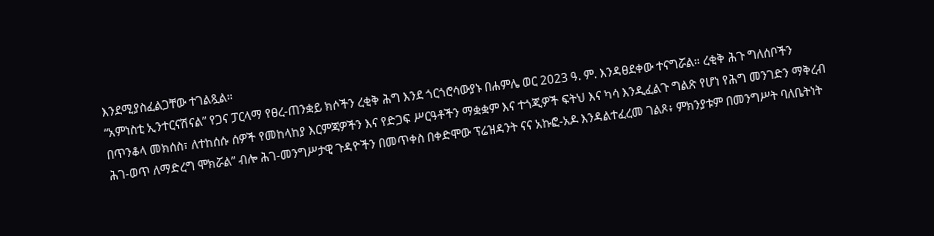እንደሚያስፈልጋቸው ተገልጿል።
“አምነስቲ ኢንተርናሽናል” የጋና ፓርላማ የፀረ-ጠንቋይ ክሶችን ረቂቅ ሕግ እንደ ጎርጎሮሳውያኑ በሐምሌ ወር 2023 ዓ. ም. እንዳፀደቀው ተናግሯል። ረቂቅ ሕጉ ግለሰቦችን በጥንቆላ መክሰስ፣ ለተከሰሱ ሰዎች የመከላከያ እርምጃዎችን እና የድጋፍ ሥርዓቶችን ማቋቋም እና ተጎጂዎች ፍትህ እና ካሳ እንዲፈልጉ ግልጽ የሆነ የሕግ መንገድን ማቅረብ ሕገ-ወጥ ለማድረግ ሞክሯል” ብሎ ሕገ-መንግሥታዊ ጉዳዮችን በመጥቀስ በቀድሞው ፕሬዝዳንት ናና አኩፎ-አዶ እንዳልተፈረመ ገልጾ፥ ምክንያቱም በመንግሥት ባለቤትነት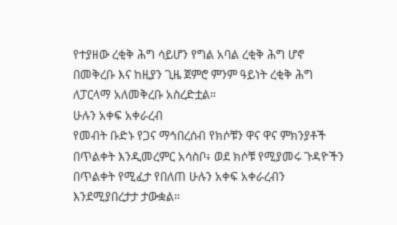የተያዘው ረቂቅ ሕግ ሳይሆን የግል አባል ረቂቅ ሕግ ሆኖ በመቅረቡ እና ከዚያን ጊዜ ጀምሮ ምንም ዓይነት ረቂቅ ሕግ ለፓርላማ አለመቅረቡ አስረድቷል።
ሁሉን አቀፍ አቀራረብ
የመብት ቡድኑ የጋና ማኅበረሰብ የክሶቹን ዋና ዋና ምክንያቶች በጥልቀት እንዲመረምር አሳስቦ፥ ወደ ክሶቹ የሚያመሩ ጉዳዮችን በጥልቀት የሚፈታ የበለጠ ሁሉን አቀፍ አቀራረብን እንደሚያበረታታ ታውቋል።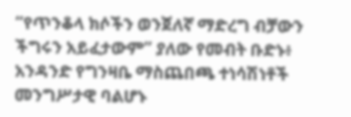“የጥንቆላ ክሶችን ወንጀለኛ ማድረግ ብቻውን ችግሩን አይፈታውም” ያለው የመብት ቡድኑ፥ አንዳንድ የግንዛቤ ማስጨበጫ ተነሳሽነቶች መንግሥታዊ ባልሆኑ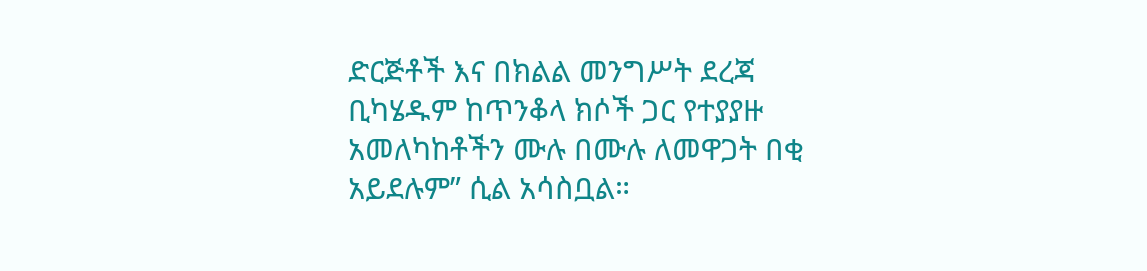ድርጅቶች እና በክልል መንግሥት ደረጃ ቢካሄዱም ከጥንቆላ ክሶች ጋር የተያያዙ አመለካከቶችን ሙሉ በሙሉ ለመዋጋት በቂ አይደሉም” ሲል አሳስቧል።